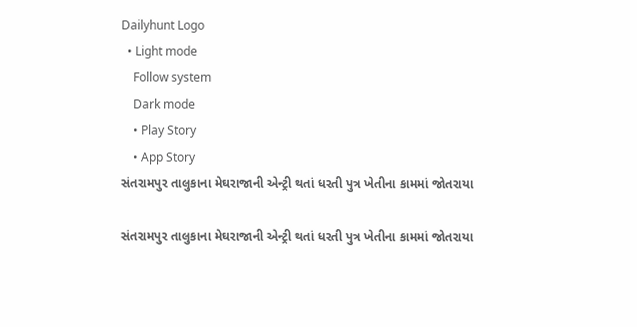Dailyhunt Logo
  • Light mode
    Follow system
    Dark mode
    • Play Story
    • App Story
સંતરામપુર તાલુકાના મેઘરાજાની એન્ટ્રી થતાં ધરતી પુત્ર ખેતીના કામમાં જોતરાયા

સંતરામપુર તાલુકાના મેઘરાજાની એન્ટ્રી થતાં ધરતી પુત્ર ખેતીના કામમાં જોતરાયા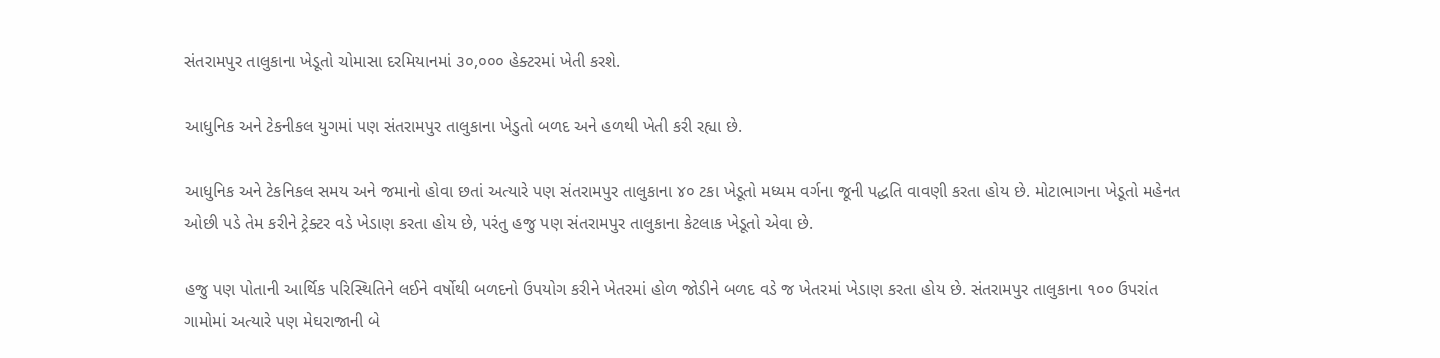સંતરામપુર તાલુકાના ખેડૂતો ચોમાસા દરમિયાનમાં ૩૦,૦૦૦ હેક્ટરમાં ખેતી કરશે.

આધુનિક અને ટેકનીકલ યુગમાં પણ સંતરામપુર તાલુકાના ખેડુતો બળદ અને હળથી ખેતી કરી રહ્યા છે.

આધુનિક અને ટેકનિકલ સમય અને જમાનો હોવા છતાં અત્યારે પણ સંતરામપુર તાલુકાના ૪૦ ટકા ખેડૂતો મધ્યમ વર્ગના જૂની પદ્ધતિ વાવણી કરતા હોય છે. મોટાભાગના ખેડૂતો મહેનત ઓછી પડે તેમ કરીને ટ્રેક્ટર વડે ખેડાણ કરતા હોય છે, પરંતુ હજુ પણ સંતરામપુર તાલુકાના કેટલાક ખેડૂતો એવા છે.

હજુ પણ પોતાની આર્થિક પરિસ્થિતિને લઈને વર્ષોથી બળદનો ઉપયોગ કરીને ખેતરમાં હોળ જોડીને બળદ વડે જ ખેતરમાં ખેડાણ કરતા હોય છે. સંતરામપુર તાલુકાના ૧૦૦ ઉપરાંત ગામોમાં અત્યારે પણ મેઘરાજાની બે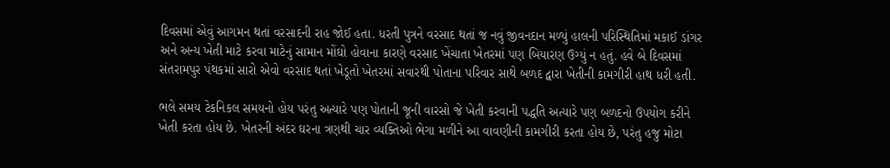દિવસમાં એવું આગમન થતાં વરસાદની રાહ જોઈ હતા. ધરતી પુત્રને વરસાદ થતાં જ નવું જીવનદાન મળ્યું હાલની પરિસ્થિતિમાં મકાઈ ડાંગર અને અન્ય ખેતી માટે કરવા માટેનું સામાન મોંઘો હોવાના કારણે વરસાદ ખેંચાતા ખેતરમાં પણ બિયારણ ઉગ્યું ન હતું. હવે બે દિવસમાં સંતરામપુર પંથકમાં સારો એવો વરસાદ થતાં ખેડૂતો ખેતરમાં સવારથી પોતાના પરિવાર સાથે બળદ દ્વારા ખેતીની કામગીરી હાથ ધરી હતી.

ભલે સમય ટેકનિકલ સમયનો હોય પરંતુ અત્યારે પણ પોતાની જૂની વારસો જે ખેતી કરવાની પદ્ધતિ અત્યારે પણ બળદનો ઉપયોગ કરીને ખેતી કરતા હોય છે. ખેતરની અંદર ઘરના ત્રણથી ચાર વ્યક્તિઓ ભેગા મળીને આ વાવણીની કામગીરી કરતા હોય છે, પરંતુ હજુ મોટા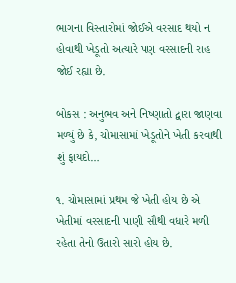ભાગના વિસ્તારોમાં જોઈએ વરસાદ થયો ન હોવાથી ખેડૂતો અત્યારે પણ વરસાદની રાહ જોઈ રહ્યા છે.

બોકસ : અનુભવ અને નિષ્ણાતો દ્વારા જાણવા મળ્યું છે કે, ચોમાસામાં ખેડૂતોને ખેતી કરવાથી શું ફાયદો…

૧. ચોમાસામાં પ્રથમ જે ખેતી હોય છે એ ખેતીમાં વરસાદની પાણી સૌથી વધારે મળી રહેતા તેનો ઉતારો સારો હોય છે.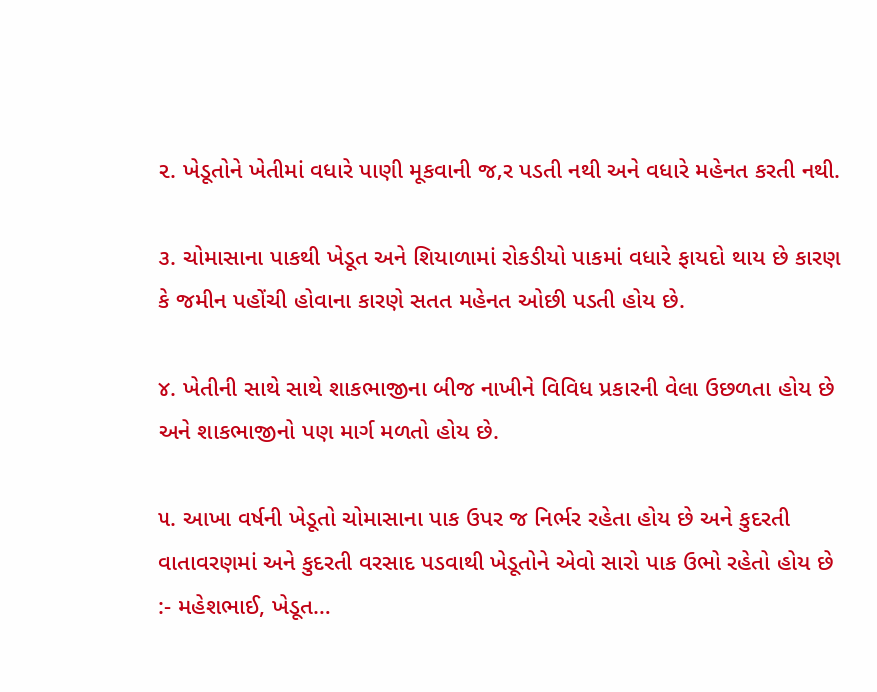૨. ખેડૂતોને ખેતીમાં વધારે પાણી મૂકવાની જ‚ર પડતી નથી અને વધારે મહેનત કરતી નથી.

૩. ચોમાસાના પાકથી ખેડૂત અને શિયાળામાં રોકડીયો પાકમાં વધારે ફાયદો થાય છે કારણ કે જમીન પહોંચી હોવાના કારણે સતત મહેનત ઓછી પડતી હોય છે.

૪. ખેતીની સાથે સાથે શાકભાજીના બીજ નાખીને વિવિધ પ્રકારની વેલા ઉછળતા હોય છે અને શાકભાજીનો પણ માર્ગ મળતો હોય છે.

૫. આખા વર્ષની ખેડૂતો ચોમાસાના પાક ઉપર જ નિર્ભર રહેતા હોય છે અને કુદરતી વાતાવરણમાં અને કુદરતી વરસાદ પડવાથી ખેડૂતોને એવો સારો પાક ઉભો રહેતો હોય છે :- મહેશભાઈ, ખેડૂત…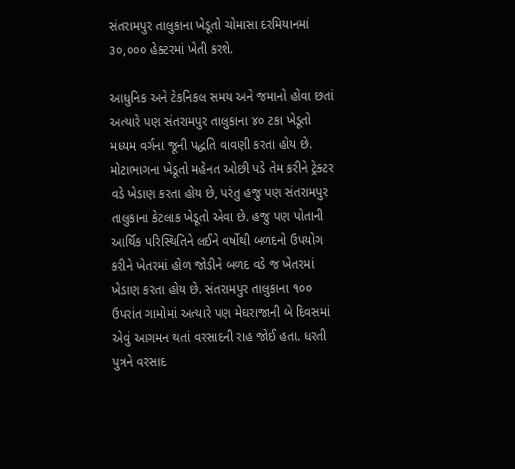સંતરામપુર તાલુકાના ખેડૂતો ચોમાસા દરમિયાનમાં ૩૦,૦૦૦ હેક્ટરમાં ખેતી કરશે.

આધુનિક અને ટેકનિકલ સમય અને જમાનો હોવા છતાં અત્યારે પણ સંતરામપુર તાલુકાના ૪૦ ટકા ખેડૂતો મધ્યમ વર્ગના જૂની પદ્ધતિ વાવણી કરતા હોય છે. મોટાભાગના ખેડૂતો મહેનત ઓછી પડે તેમ કરીને ટ્રેક્ટર વડે ખેડાણ કરતા હોય છે, પરંતુ હજુ પણ સંતરામપુર તાલુકાના કેટલાક ખેડૂતો એવા છે. હજુ પણ પોતાની આર્થિક પરિસ્થિતિને લઈને વર્ષોથી બળદનો ઉપયોગ કરીને ખેતરમાં હોળ જોડીને બળદ વડે જ ખેતરમાં ખેડાણ કરતા હોય છે. સંતરામપુર તાલુકાના ૧૦૦ ઉપરાંત ગામોમાં અત્યારે પણ મેઘરાજાની બે દિવસમાં એવું આગમન થતાં વરસાદની રાહ જોઈ હતા. ધરતી પુત્રને વરસાદ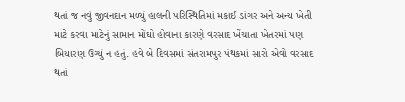થતાં જ નવું જીવનદાન મળ્યું હાલની પરિસ્થિતિમાં મકાઈ ડાંગર અને અન્ય ખેતી માટે કરવા માટેનું સામાન મોંઘો હોવાના કારણે વરસાદ ખેંચાતા ખેતરમાં પણ બિયારણ ઉગ્યું ન હતું. હવે બે દિવસમાં સંતરામપુર પંથકમાં સારો એવો વરસાદ થતાં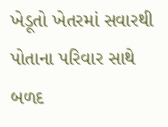ખેડૂતો ખેતરમાં સવારથી પોતાના પરિવાર સાથે બળદ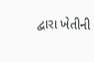દ્વારા ખેતીની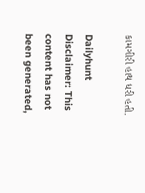કામગીરી હાથ ધરી હતી.

Dailyhunt
Disclaimer: This content has not been generated,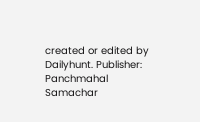created or edited by Dailyhunt. Publisher: Panchmahal Samachar